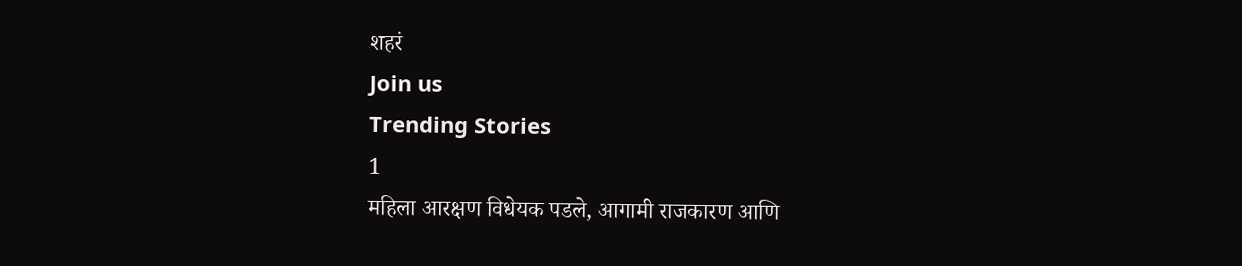शहरं
Join us
Trending Stories
1
महिला आरक्षण विधेयक पडले, आगामी राजकारण आणि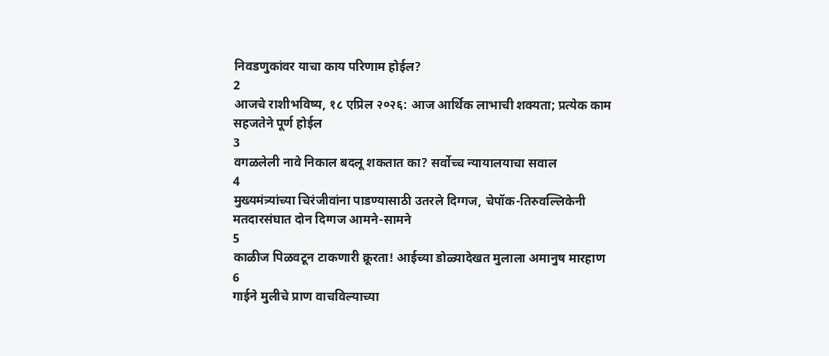निवडणुकांवर याचा काय परिणाम होईल?
2
आजचे राशीभविष्य, १८ एप्रिल २०२६: आज आर्थिक लाभाची शक्यता; प्रत्येक काम सहजतेने पूर्ण होईल
3
वगळलेली नावे निकाल बदलू शकतात का? सर्वोच्च न्यायालयाचा सवाल
4
मुख्यमंत्र्यांच्या चिरंजीवांना पाडण्यासाठी उतरले दिग्गज, चेपॉक-तिरुवल्लिकेनी मतदारसंघात दोन दिग्गज आमने-सामने
5
काळीज पिळवटून टाकणारी क्रूरता! आईच्या डोळ्यादेखत मुलाला अमानुष मारहाण
6
गाईने मुलीचे प्राण वाचविल्याच्या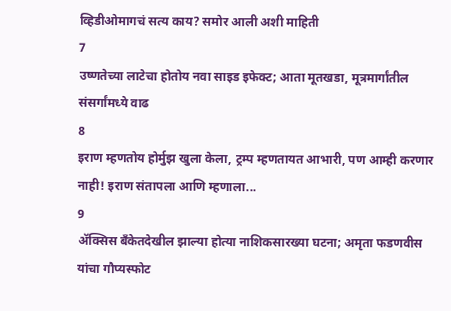व्हिडीओमागचं सत्य काय? समोर आली अशी माहिती
7
उष्णतेच्या लाटेचा होतोय नवा साइड इफेक्ट; आता मूतखडा, मूत्रमार्गांतील संसर्गांमध्ये वाढ
8
इराण म्हणतोय होर्मुझ खुला केला, ट्रम्प म्हणतायत आभारी, पण आम्ही करणार नाही! इराण संतापला आणि म्हणाला...
9
ॲक्सिस बँकेतदेखील झाल्या होत्या नाशिकसारख्या घटना; अमृता फडणवीस यांचा गौप्यस्फोट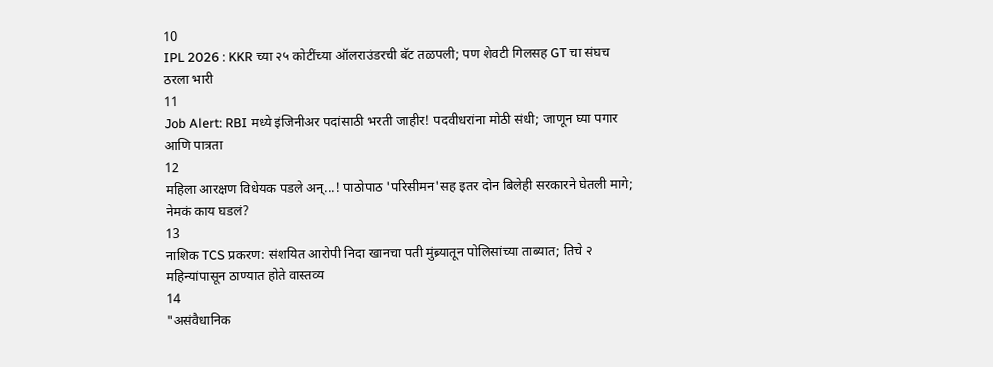10
IPL 2026 : KKR च्या २५ कोटींच्या ऑलराउंडरची बॅट तळपली; पण शेवटी गिलसह GT चा संघच ठरला भारी
11
Job Alert: RBI मध्ये इंजिनीअर पदांसाठी भरती जाहीर! पदवीधरांना मोठी संधी; जाणून घ्या पगार आणि पात्रता
12
महिला आरक्षण विधेयक पडले अन्...! पाठोपाठ 'परिसीमन'सह इतर दोन बिलेही सरकारने घेतली मागे; नेमकं काय घडलं?
13
नाशिक TCS प्रकरण: संशयित आरोपी निदा खानचा पती मुंब्र्यातून पोलिसांच्या ताब्यात; तिचे २ महिन्यांपासून ठाण्यात होते वास्तव्य
14
"असंवैधानिक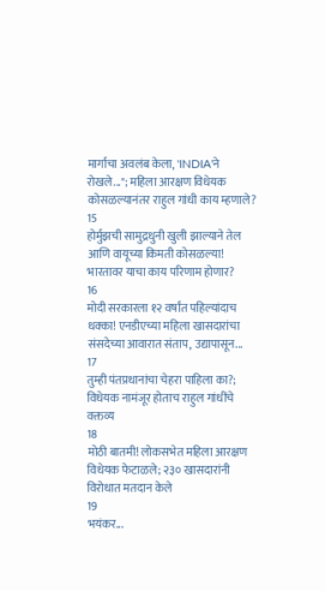मार्गाचा अवलंब केला, 'INDIA'ने रोखले..."; महिला आरक्षण विधेयक कोसळल्यानंतर राहुल गांधी काय म्हणाले?
15
होर्मुझची सामुद्रधुनी खुली झाल्याने तेल आणि वायूच्या किमती कोसळल्या! भारतावर याचा काय परिणाम होणार?
16
मोदी सरकारला १२ वर्षांत पहिल्यांदाच धक्का! एनडीएच्या महिला खासदारांचा संसदेच्या आवारात संताप, उद्यापासून...
17
तुम्ही पंतप्रधानांचा चेहरा पाहिला का?; विधेयक नामंजूर होताच राहुल गांधींचे वक्तव्य
18
मोठी बातमी! लोकसभेत महिला आरक्षण विधेयक फेटाळले; २३० खासदारांनी विरोधात मतदान केले
19
भयंकर...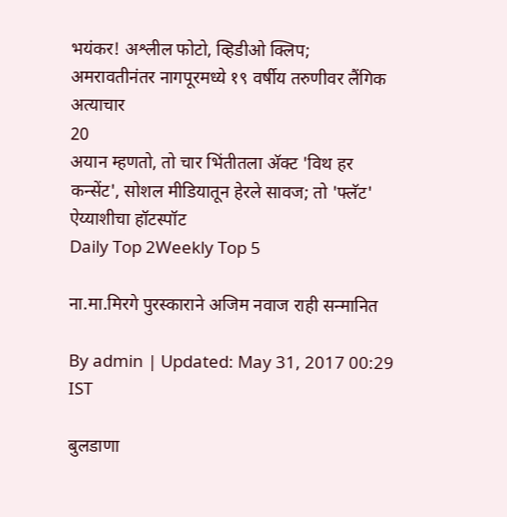भयंकर! अश्लील फोटो, व्हिडीओ क्लिप; अमरावतीनंतर नागपूरमध्ये १९ वर्षीय तरुणीवर लैंगिक अत्याचार
20
अयान म्हणतो, तो चार भिंतीतला अ‍ॅक्ट 'विथ हर कन्सेंट', सोशल मीडियातून हेरले सावज; तो 'फ्लॅट' ऐय्याशीचा हॉटस्पॉट
Daily Top 2Weekly Top 5

ना.मा.मिरगे पुरस्काराने अजिम नवाज राही सन्मानित

By admin | Updated: May 31, 2017 00:29 IST

बुलडाणा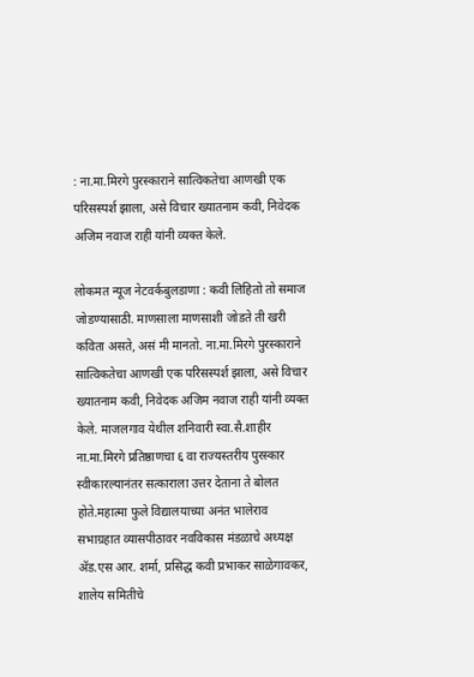: ना.मा.मिरगे पुरस्काराने सात्विकतेचा आणखी एक परिसस्पर्श झाला, असे विचार ख्यातनाम कवी, निवेदक अजिम नवाज राही यांनी व्यक्त केले.

लोकमत न्यूज नेटवर्कबुलडाणा : कवी लिहितो तो समाज जोडण्यासाठी. माणसाला माणसाशी जोडते ती खरी कविता असते, असं मी मानतो. ना.मा.मिरगे पुरस्काराने सात्विकतेचा आणखी एक परिसस्पर्श झाला, असे विचार ख्यातनाम कवी, निवेदक अजिम नवाज राही यांनी व्यक्त केले. माजलगाव येथील शनिवारी स्वा.सै.शाहीर ना.मा.मिरगे प्रतिष्ठाणचा ६ वा राज्यस्तरीय पुरस्कार स्वीकारल्यानंतर सत्काराला उत्तर देताना ते बोलत होते.महात्मा फुले विद्यालयाच्या अनंत भालेराव सभाग्रहात व्यासपीठावर नवविकास मंडळाचे अध्यक्ष अ‍ॅड.एस आर. शर्मा, प्रसिद्ध कवी प्रभाकर साळेगावकर, शालेय समितीचे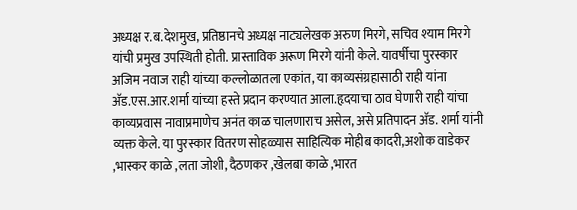अध्यक्ष र.ब.देशमुख, प्रतिष्ठानचे अध्यक्ष नाट्यलेखक अरुण मिरगे, सचिव श्याम मिरगे यांची प्रमुख उपस्थिती होती. प्रास्ताविक अरूण मिरगे यांनी केले. यावर्षीचा पुरस्कार अजिम नवाज राही यांच्या कल्लोळातला एकांत, या काव्यसंग्रहासाठी राही यांना अ‍ॅड.एस.आर.शर्मा यांच्या हस्ते प्रदान करण्यात आला.हृदयाचा ठाव घेणारी राही यांचा काव्यप्रवास नावाप्रमाणेच अनंत काळ चालणाराच असेल, असे प्रतिपादन अ‍ॅड. शर्मा यांनी व्यक्त केले. या पुरस्कार वितरण सोहळ्यास साहित्यिक मोहीब कादरी,अशोक वाडेकर ,भास्कर काळे ,लता जोशी, दैठणकर ,खेलबा काळे ,भारत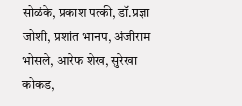सोळंके, प्रकाश पत्की, डॉ.प्रज्ञा जोशी, प्रशांत भानप, अंजीराम भोसले, आरेफ शेख, सुरेखा कोकड,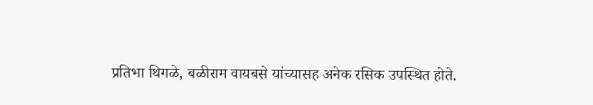प्रतिभा थिगळे, बळीराम वायबसे यांच्यासह अनेक रसिक उपस्थित होते.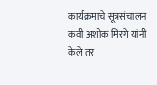कार्यक्रमाचे सूत्रसंचालन कवी अशोक मिरगे यांनी केले तर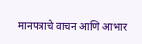मानपत्राचे वाचन आणि आभार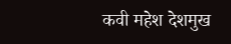कवी महेश देशमुख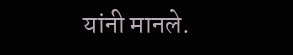यांनी मानले.